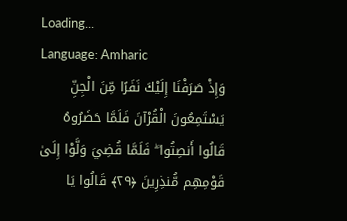Loading...
Language: Amharic
وَإِذْ صَرَفْنَا إِلَيْكَ نَفَرًا مِّنَ الْجِنِّ يَسْتَمِعُونَ الْقُرْآنَ فَلَمَّا حَضَرُوهُ قَالُوا أَنصِتُوا ۖ فَلَمَّا قُضِيَ وَلَّوْا إِلَىٰ قَوْمِهِم مُّنذِرِينَ ﴿٢٩﴾ قَالُوا يَا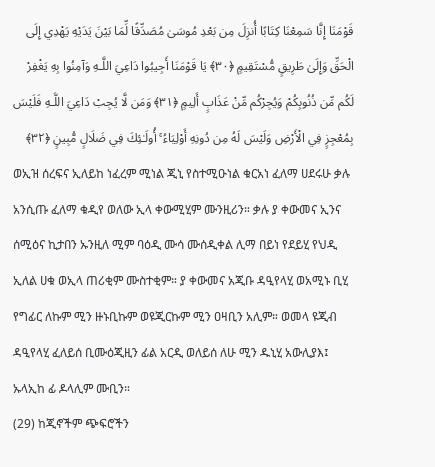قَوْمَنَا إِنَّا سَمِعْنَا كِتَابًا أُنزِلَ مِن بَعْدِ مُوسَىٰ مُصَدِّقًا لِّمَا بَيْنَ يَدَيْهِ يَهْدِي إِلَى الْحَقِّ وَإِلَىٰ طَرِيقٍ مُّسْتَقِيمٍ ﴿٣٠﴾ يَا قَوْمَنَا أَجِيبُوا دَاعِيَ اللَّـهِ وَآمِنُوا بِهِ يَغْفِرْ لَكُم مِّن ذُنُوبِكُمْ وَيُجِرْكُم مِّنْ عَذَابٍ أَلِيمٍ ﴿٣١﴾ وَمَن لَّا يُجِبْ دَاعِيَ اللَّـهِ فَلَيْسَ بِمُعْجِزٍ فِي الْأَرْضِ وَلَيْسَ لَهُ مِن دُونِهِ أَوْلِيَاءُ ۚ أُولَـٰئِكَ فِي ضَلَالٍ مُّبِينٍ ﴿٣٢﴾
ወኢዝ ሰረፍና ኢለይከ ነፈረም ሚነል ጂኒ የስተሚዑነል ቁርአነ ፈለማ ሀደሩሁ ቃሉ አንሲጡ ፈለማ ቁዲየ ወለው ኢላ ቀውሚሂም ሙንዚሪን። ቃሉ ያ ቀውመና ኢንና ሰሚዕና ኪታበን ኡንዚለ ሚም ባዕዲ ሙሳ ሙሰዲቀል ሊማ በይነ የደይሂ የህዲ ኢለል ሀቁ ወኢላ ጠሪቂም ሙስተቂም። ያ ቀውመና አጂቡ ዳዒየላሂ ወአሚኑ ቢሂ የግፊር ለኩም ሚን ዙኑቢኩም ወዩጂርኩም ሚን ዐዛቢን አሊም። ወመላ ዩጂብ ዳዒየላሂ ፈለይሰ ቢሙዕጂዚን ፊል አርዲ ወለይሰ ለሁ ሚን ዱኒሂ አውሊያእ፤ ኡላኢከ ፊ ዶላሊም ሙቢን።
(29) ከጂኖችም ጭፍሮችን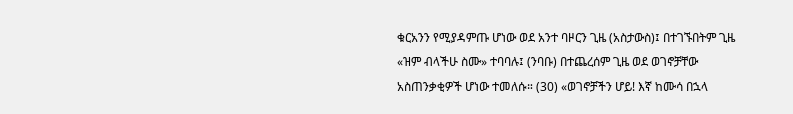ቁርአንን የሚያዳምጡ ሆነው ወደ አንተ ባዞርን ጊዜ (አስታውስ)፤ በተገኙበትም ጊዜ «ዝም ብላችሁ ስሙ» ተባባሉ፤ (ንባቡ) በተጨረሰም ጊዜ ወደ ወገኖቻቸው አስጠንቃቂዎች ሆነው ተመለሱ። (30) «ወገኖቻችን ሆይ! እኛ ከሙሳ በኋላ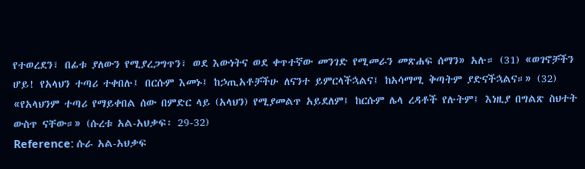የተወረደን፣ በፊቱ ያለውን የሚያረጋግጥን፣ ወደ እውነትና ወደ ቀጥተኛው መንገድ የሚመራን መጽሐፍ ሰማን» አሉ። (31) «ወገኖቻችን ሆይ! የአላህን ተጣሪ ተቀበሉ፤ በርሱም እመኑ፤ ከኃጢአቶቻችሁ ለናንተ ይምርላችኋልና፤ ከአሳማሚ ቅጣትም ያድናችኋልና።» (32) «የአላህንም ተጣሪ የማይቀበል ሰው በምድር ላይ (አላህን) የሚያመልጥ አይደለም፤ ከርሱም ሌላ ረዳቶች የሉትም፤ እነዚያ በግልጽ ስህተት ውስጥ ናቸው።» (ሱረቱ አል-አህቃፍ፡ 29-32)
Reference: ሱራ አል-አህቃፍ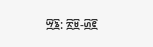፵፮: ፳፱-፴፪